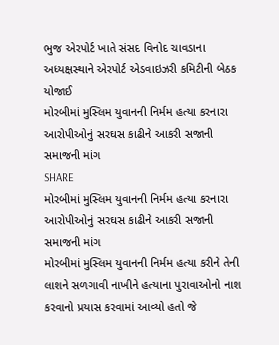ભુજ એરપોર્ટ ખાતે સંસદ વિનોદ ચાવડાના અધ્યક્ષસ્થાને એરપોર્ટ એડવાઇઝરી કમિટીની બેઠક યોજાઈ
મોરબીમાં મુસ્લિમ યુવાનની નિર્મમ હત્યા કરનારા આરોપીઓનું સરઘસ કાઢીને આકરી સજાની સમાજની માંગ
SHARE
મોરબીમાં મુસ્લિમ યુવાનની નિર્મમ હત્યા કરનારા આરોપીઓનું સરઘસ કાઢીને આકરી સજાની સમાજની માંગ
મોરબીમાં મુસ્લિમ યુવાનની નિર્મમ હત્યા કરીને તેની લાશને સળગાવી નાખીને હત્યાના પુરાવાઓનો નાશ કરવાનો પ્રયાસ કરવામાં આવ્યો હતો જે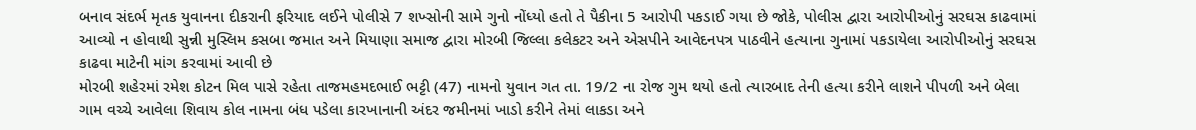બનાવ સંદર્ભ મૃતક યુવાનના દીકરાની ફરિયાદ લઈને પોલીસે 7 શખ્સોની સામે ગુનો નોંધ્યો હતો તે પૈકીના 5 આરોપી પકડાઈ ગયા છે જોકે, પોલીસ દ્વારા આરોપીઓનું સરઘસ કાઢવામાં આવ્યો ન હોવાથી સુન્ની મુસ્લિમ કસબા જમાત અને મિયાણા સમાજ દ્વારા મોરબી જિલ્લા કલેકટર અને એસપીને આવેદનપત્ર પાઠવીને હત્યાના ગુનામાં પકડાયેલા આરોપીઓનું સરઘસ કાઢવા માટેની માંગ કરવામાં આવી છે
મોરબી શહેરમાં રમેશ કોટન મિલ પાસે રહેતા તાજમહમદભાઈ ભટ્ટી (47) નામનો યુવાન ગત તા. 19/2 ના રોજ ગુમ થયો હતો ત્યારબાદ તેની હત્યા કરીને લાશને પીપળી અને બેલા ગામ વચ્ચે આવેલા શિવાય કોલ નામના બંધ પડેલા કારખાનાની અંદર જમીનમાં ખાડો કરીને તેમાં લાકડા અને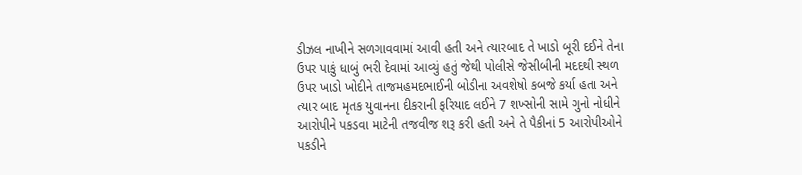ડીઝલ નાખીને સળગાવવામાં આવી હતી અને ત્યારબાદ તે ખાડો બૂરી દઈને તેના ઉપર પાકું ધાબું ભરી દેવામાં આવ્યું હતું જેથી પોલીસે જેસીબીની મદદથી સ્થળ ઉપર ખાડો ખોદીને તાજમહમદભાઈની બોડીના અવશેષો કબજે કર્યા હતા અને ત્યાર બાદ મૃતક યુવાનના દીકરાની ફરિયાદ લઈને 7 શખ્સોની સામે ગુનો નોધીને આરોપીને પકડવા માટેની તજવીજ શરૂ કરી હતી અને તે પૈકીનાં 5 આરોપીઓને પકડીને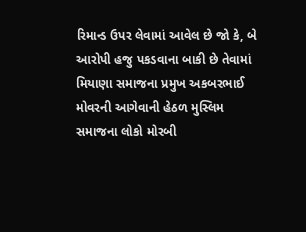રિમાન્ડ ઉપર લેવામાં આવેલ છે જો કે, બે આરોપી હજુ પકડવાના બાકી છે તેવામાં મિયાણા સમાજના પ્રમુખ અકબરભાઈ મોવરની આગેવાની હેઠળ મુસ્લિમ સમાજના લોકો મોરબી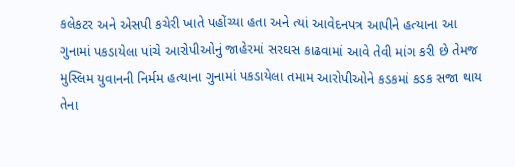કલેકટર અને એસપી કચેરી ખાતે પહોંચ્યા હતા અને ત્યાં આવેદનપત્ર આપીને હત્યાના આ ગુનામાં પકડાયેલા પાંચે આરોપીઓનું જાહેરમાં સરઘસ કાઢવામાં આવે તેવી માંગ કરી છે તેમજ મુસ્લિમ યુવાનની નિર્મમ હત્યાના ગુનામાં પકડાયેલા તમામ આરોપીઓને કડકમાં કડક સજા થાય તેના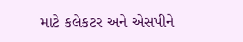માટે કલેકટર અને એસપીને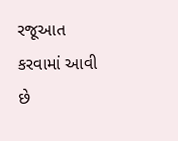રજૂઆત કરવામાં આવી છે